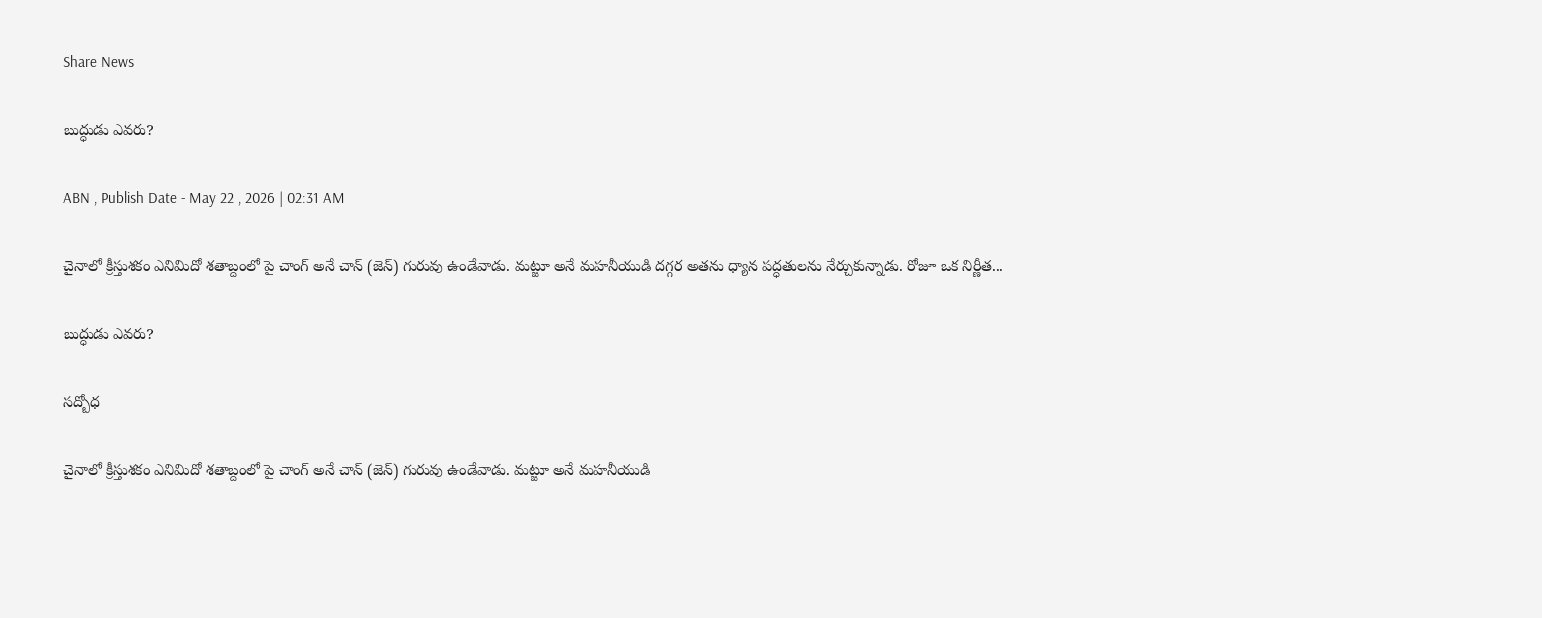Share News

బుద్ధుడు ఎవరు?

ABN , Publish Date - May 22 , 2026 | 02:31 AM

చైనాలో క్రీస్తుశకం ఎనిమిదో శతాబ్దంలో పై చాంగ్‌ అనే చాన్‌ (జెన్‌) గురువు ఉండేవాడు. మట్జూ అనే మహనీయుడి దగ్గర అతను ధ్యాన పద్ధతులను నేర్చుకున్నాడు. రోజూ ఒక నిర్ణీత...

బుద్ధుడు ఎవరు?

సద్బోధ

చైనాలో క్రీస్తుశకం ఎనిమిదో శతాబ్దంలో పై చాంగ్‌ అనే చాన్‌ (జెన్‌) గురువు ఉండేవాడు. మట్జూ అనే మహనీయుడి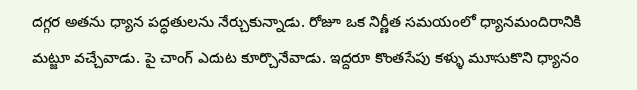దగ్గర అతను ధ్యాన పద్ధతులను నేర్చుకున్నాడు. రోజూ ఒక నిర్ణీత సమయంలో ధ్యానమందిరానికి మట్జూ వచ్చేవాడు. పై చాంగ్‌ ఎదుట కూర్చొనేవాడు. ఇద్దరూ కొంతసేపు కళ్ళు మూసుకొని ధ్యానం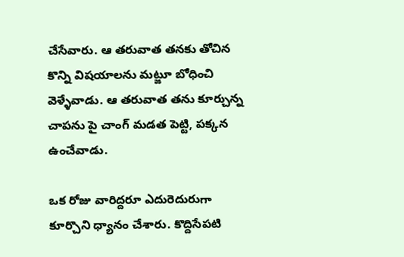చేసేవారు. ఆ తరువాత తనకు తోచిన కొన్ని విషయాలను మట్జూ బోధించి వెళ్ళేవాడు. ఆ తరువాత తను కూర్చున్న చాపను పై చాంగ్‌ మడత పెట్టి, పక్కన ఉంచేవాడు.

ఒక రోజు వారిద్దరూ ఎదురెదురుగా కూర్చొని ధ్యానం చేశారు. కొద్దిసేపటి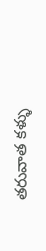తరువాత కళ్ళు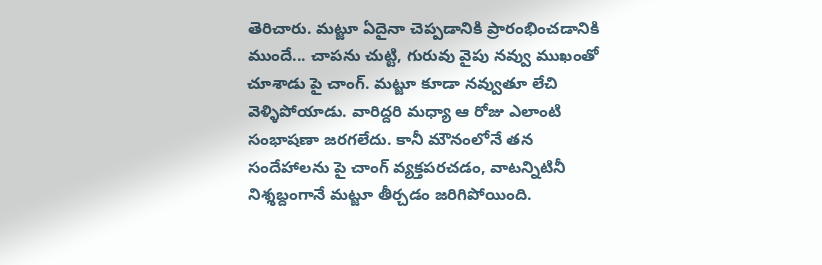తెరిచారు. మట్జూ ఏదైనా చెప్పడానికి ప్రారంభించడానికి ముందే... చాపను చుట్టి, గురువు వైపు నవ్వు ముఖంతో చూశాడు పై చాంగ్‌. మట్జూ కూడా నవ్వుతూ లేచి వెళ్ళిపోయాడు. వారిద్దరి మధ్యా ఆ రోజు ఎలాంటి సంభాషణా జరగలేదు. కానీ మౌనంలోనే తన సందేహాలను పై చాంగ్‌ వ్యక్తపరచడం, వాటన్నిటినీ నిశ్శబ్దంగానే మట్జూ తీర్చడం జరిగిపోయింది.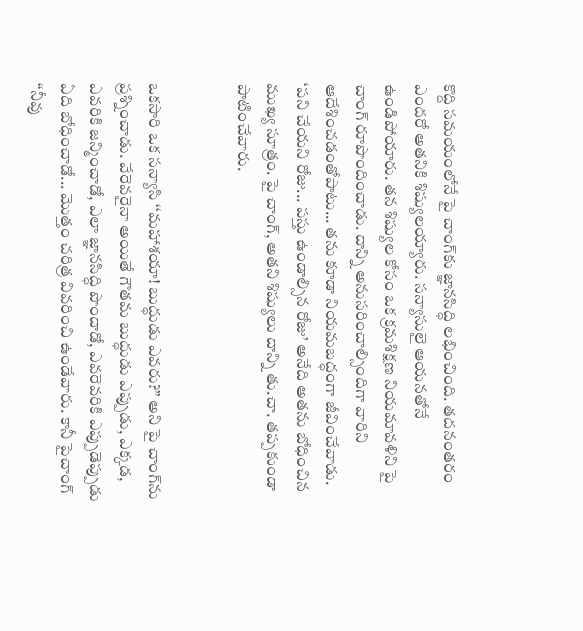కొద్ది సమయంలోనే పై చాంగ్‌కు జ్ఞానసిద్ధి లభించింది. తదనంతరం ఎందరో అతనికి శిష్యులయ్యారు. సన్యాసులై ఆయనతోనే ఉండిపోయారు. తన శిష్యుల కోసం ఒక క్రమశిక్షణ నియమావళిని పై చాంగ్‌ రూపొందించాడు. దాన్ని అనుసరించాల్సిందిగా వారిని ఆదేశించడంతోపాటు... తను కూడా నియమబద్ధంగా జీవించేవాడు. ‘పని చేయని రోజు... పస్తు ఉండాల్సిన రోజు’ అనేది అతను బోధించిన ముఖ్య సూత్రం. పై చాంగ్‌, అతని శిష్యులు దాన్ని తు.చా. తప్పకుండా పాటించేవారు.


ఒకసారి ఒక సన్యాసి ‘‘మహాశయా! బుద్ధుడు ఎవరు?’’ అని పై చాంగ్‌ను ప్రశ్నించాడు. వేరెవరైనా అయితే గౌతమ బుద్ధుడు ఎప్పుడు, ఎక్కడ, ఎవరికి జన్మించాడో, ఎలా జ్ఞానసిద్ధి పొందాడో, ఎవరెవరికి ఎప్పుడెప్పుడు ఏది బోధించాడో... మొత్తం చరిత్ర వివరించి ఉండేవారు. కానీ పైచాంగ్‌ ‘‘నీవు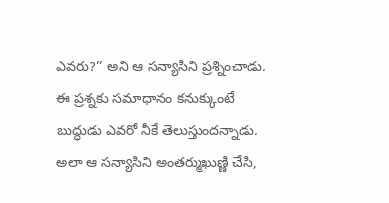ఎవరు?’’ అని ఆ సన్యాసిని ప్రశ్నించాడు. ఈ ప్రశ్నకు సమాధానం కనుక్కుంటే బుద్ధుడు ఎవరో నీకే తెలుస్తుందన్నాడు. అలా ఆ సన్యాసిని అంతర్ముఖుణ్ణి చేసి,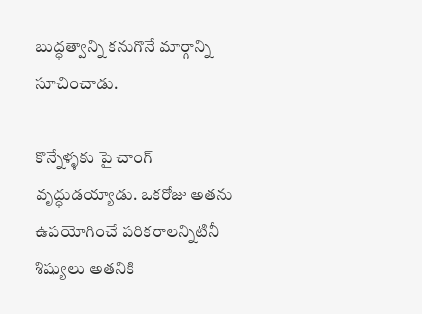బుద్ధత్వాన్ని కనుగొనే మార్గాన్ని సూచించాడు.

కొన్నేళ్ళకు పై చాంగ్‌ వృద్ధుడయ్యాడు. ఒకరోజు అతను ఉపయోగించే పరికరాలన్నిటినీ శిష్యులు అతనికి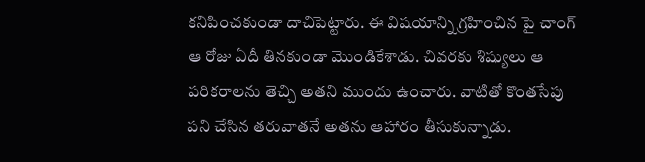కనిపించకుండా దాచిపెట్టారు. ఈ విషయాన్ని గ్రహించిన పై చాంగ్‌ ఆ రోజు ఏదీ తినకుండా మొండికేశాడు. చివరకు శిష్యులు ఆ పరికరాలను తెచ్చి అతని ముందు ఉంచారు. వాటితో కొంతసేపు పని చేసిన తరువాతనే అతను ఆహారం తీసుకున్నాడు.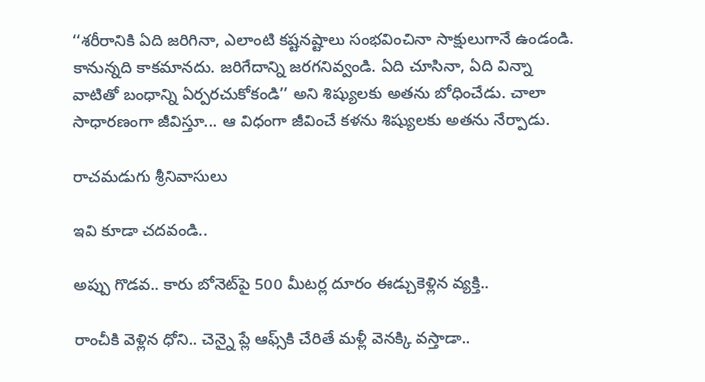‘‘శరీరానికి ఏది జరిగినా, ఎలాంటి కష్టనష్టాలు సంభవించినా సాక్షులుగానే ఉండండి. కానున్నది కాకమానదు. జరిగేదాన్ని జరగనివ్వండి. ఏది చూసినా, ఏది విన్నా వాటితో బంధాన్ని ఏర్పరచుకోకండి’’ అని శిష్యులకు అతను బోధించేడు. చాలా సాధారణంగా జీవిస్తూ... ఆ విధంగా జీవించే కళను శిష్యులకు అతను నేర్పాడు.

రాచమడుగు శ్రీనివాసులు

ఇవి కూడా చదవండి..

అప్పు గొడవ.. కారు బోనెట్‌పై 500 మీటర్ల దూరం ఈడ్చుకెళ్లిన వ్యక్తి..

రాంచీకి వెళ్లిన ధోని.. చెన్నై ప్లే ఆఫ్స్‌కి చేరితే మళ్లీ వెనక్కి వస్తాడా..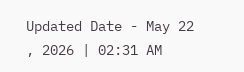Updated Date - May 22 , 2026 | 02:31 AM